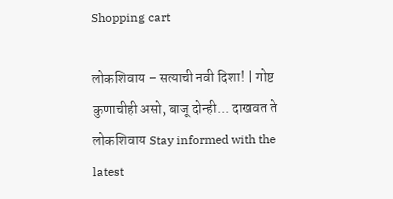Shopping cart

लोकशिवाय – सत्याची नवी दिशा! | गोष्ट कुणाचीही असो, बाजू दोन्ही... दाखवत ते लोकशिवाय Stay informed with the latest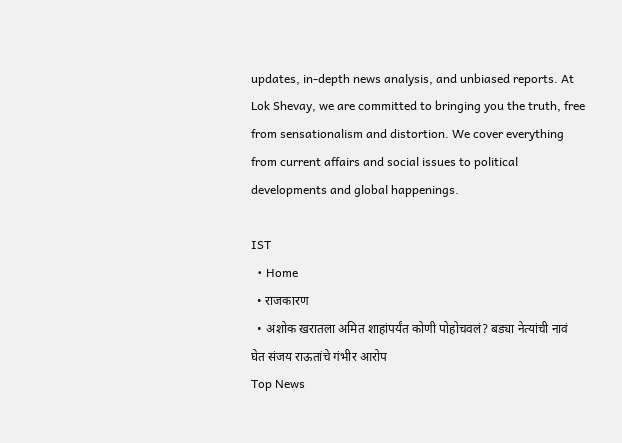updates, in-depth news analysis, and unbiased reports. At Lok Shevay, we are committed to bringing you the truth, free from sensationalism and distortion. We cover everything from current affairs and social issues to political developments and global happenings.

IST
  • Home
  • राजकारण
  • अशोक खरातला अमित शाहांपर्यंत कोणी पोहोचवलं? बड्या नेत्यांची नावं घेत संजय राऊतांचे गंभीर आरोप
Top News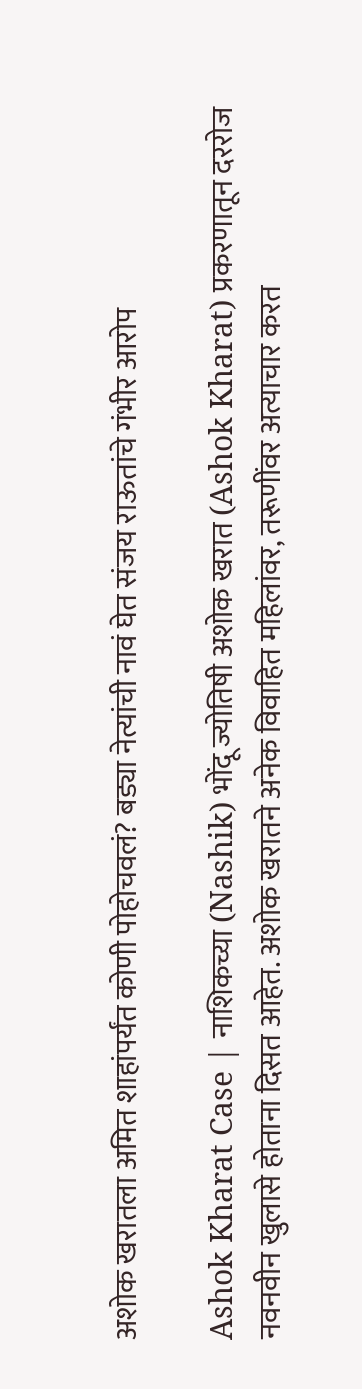अशोक खरातला अमित शाहांपर्यंत कोणी पोहोचवलं? बड्या नेत्यांची नावं घेत संजय राऊतांचे गंभीर आरोप

Ashok Kharat Case | नाशिकच्या (Nashik) भोंदू ज्योतिषी अशोक खरात (Ashok Kharat) प्रकरणातून दररोज नवनवीन खुलासे होताना दिसत आहेत. अशोक खरातने अनेक विवाहित महिलांवर, तरूणींवर अत्याचार करत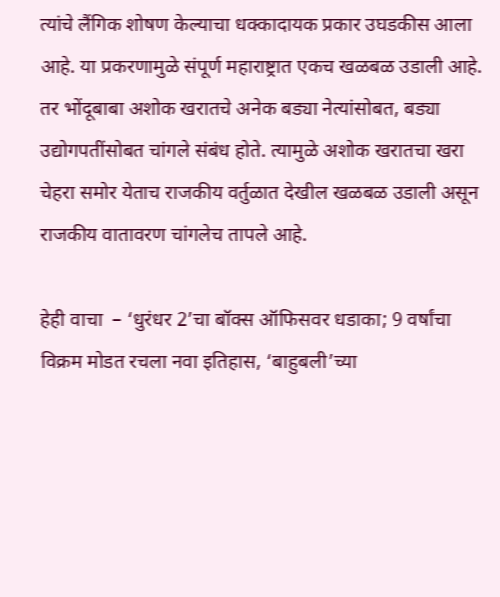त्यांचे लैंगिक शोषण केल्याचा धक्कादायक प्रकार उघडकीस आला आहे. या प्रकरणामुळे संपूर्ण महाराष्ट्रात एकच खळबळ उडाली आहे. तर भोंदूबाबा अशोक खरातचे अनेक बड्या नेत्यांसोबत, बड्या उद्योगपतींसोबत चांगले संबंध होते. त्यामुळे अशोक खरातचा खरा चेहरा समोर येताच राजकीय वर्तुळात देखील खळबळ उडाली असून राजकीय वातावरण चांगलेच तापले आहे.

हेही वाचा  – ‘धुरंधर 2’चा बॉक्स ऑफिसवर धडाका; 9 वर्षांचा विक्रम मोडत रचला नवा इतिहास, ‘बाहुबली’च्या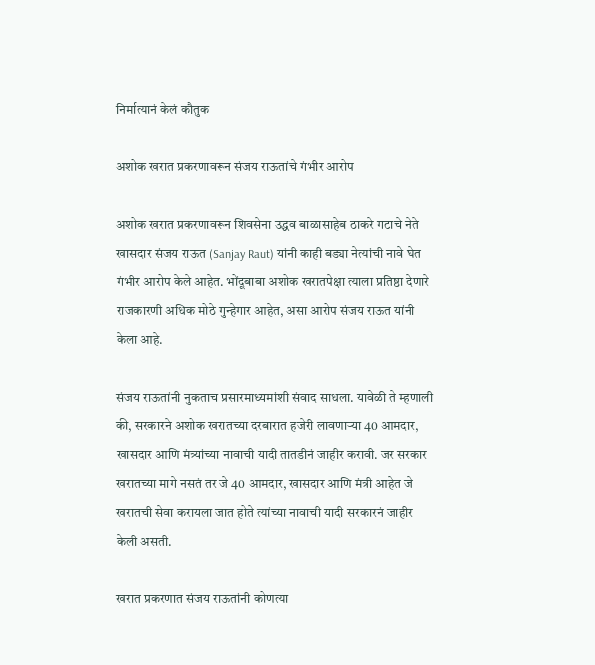निर्मात्यानं केलं कौतुक

अशोक खरात प्रकरणावरून संजय राऊतांचे गंभीर आरोप

अशोक खरात प्रकरणावरून शिवसेना उद्धव बाळासाहेब ठाकरे गटाचे नेते खासदार संजय राऊत (Sanjay Raut) यांनी काही बड्या नेत्यांची नावे घेत गंभीर आरोप केले आहेत. भोंदूबाबा अशोक खरातपेक्षा त्याला प्रतिष्ठा देणारे राजकारणी अधिक मोठे गुन्हेगार आहेत, असा आरोप संजय राऊत यांनी केला आहे.

संजय राऊतांनी नुकताच प्रसारमाध्यमांशी संवाद साधला. यावेळी ते म्हणाली की, सरकारने अशोक खरातच्या दरबारात हजेरी लावणाऱ्या 40 आमदार, खासदार आणि मंत्र्यांच्या नावाची यादी तातडीनं जाहीर करावी. जर सरकार खरातच्या मागे नसतं तर जे 40 आमदार, खासदार आणि मंत्री आहेत जे खरातची सेवा करायला जात होते त्यांच्या नावाची यादी सरकारनं जाहीर केली असती.

खरात प्रकरणात संजय राऊतांनी कोणत्या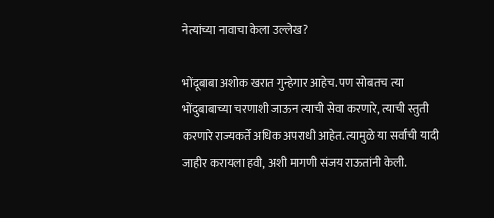नेत्यांच्या नावाचा केला उल्लेख?

भोंदूबाबा अशोक खरात गुन्हेगार आहेच. पण सोबतच त्या भोंदुबाबाच्या चरणाशी जाऊन त्याची सेवा करणारे, त्याची स्तुती करणारे राज्यकर्ते अधिक अपराधी आहेत. त्यामुळे या सर्वांची यादी जाहीर करायला हवी, अशी मागणी संजय राऊतांनी केली.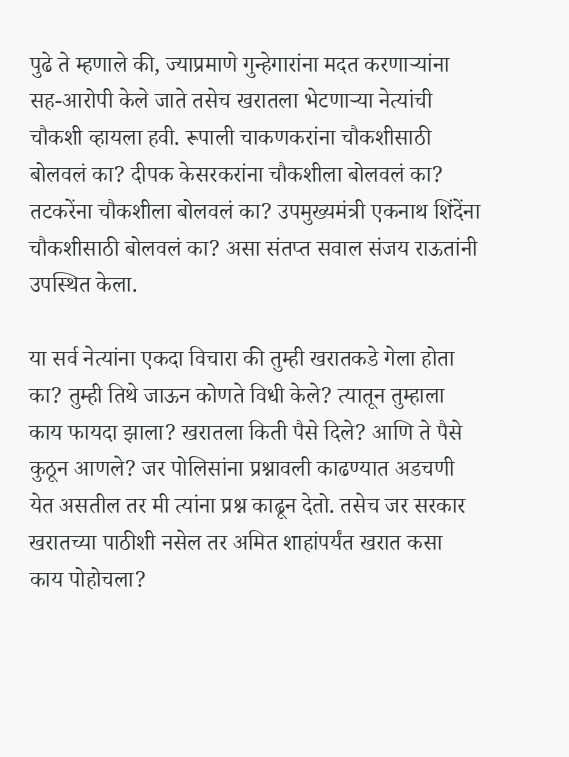पुढे ते म्हणाले की, ज्याप्रमाणे गुन्हेगारांना मदत करणाऱ्यांना सह-आरोपी केले जाते तसेच खरातला भेटणाऱ्या नेत्यांची चौकशी व्हायला हवी. रूपाली चाकणकरांना चौकशीसाठी बोलवलं का? दीपक केसरकरांना चौकशीला बोलवलं का? तटकरेंना चौकशीला बोलवलं का? उपमुख्यमंत्री एकनाथ शिंदेंना चौकशीसाठी बोलवलं का? असा संतप्त सवाल संजय राऊतांनी उपस्थित केला.

या सर्व नेत्यांना एकदा विचारा की तुम्ही खरातकडे गेला होता का? तुम्ही तिथे जाऊन कोणते विधी केले? त्यातून तुम्हाला काय फायदा झाला? खरातला किती पैसे दिले? आणि ते पैसे कुठून आणले? जर पोलिसांना प्रश्नावली काढण्यात अडचणी येत असतील तर मी त्यांना प्रश्न काढून देतो. तसेच जर सरकार खरातच्या पाठीशी नसेल तर अमित शाहांपर्यंत खरात कसा काय पोहोचला?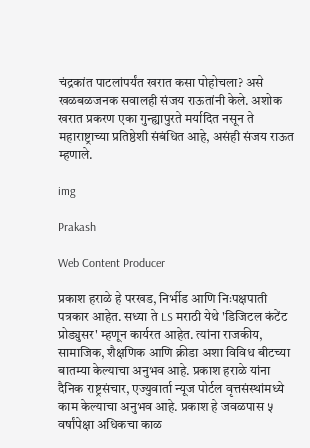चंद्रकांत पाटलांपर्यंत खरात कसा पोहोचला? असे खळबळजनक सवालही संजय राऊतांनी केले. अशोक खरात प्रकरण एका गुन्ह्यापुरते मर्यादित नसून ते महाराष्ट्राच्या प्रतिष्ठेशी संबंधित आहे, असंही संजय राऊत म्हणाले.

img

Prakash

Web Content Producer

प्रकाश हराळे हे परखड, निर्भीड आणि निःपक्षपाती पत्रकार आहेत. सध्या ते LS मराठी येथे 'डिजिटल कंटेंट प्रोड्युसर' म्हणून कार्यरत आहेत. त्यांना राजकीय, सामाजिक, शैक्षणिक आणि क्रीडा अशा विविध बीटच्या बातम्या केल्याचा अनुभव आहे. प्रकाश हराळे यांना दैनिक राष्ट्रसंचार, एज्युवार्ता न्यूज पोर्टल वृत्तसंस्थांमध्ये काम केल्याचा अनुभव आहे. प्रकाश हे जवळपास ५ वर्षांपेक्षा अधिकचा काळ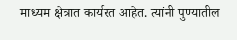माध्यम क्षेत्रात कार्यरत आहेत. त्यांनी पुण्यातील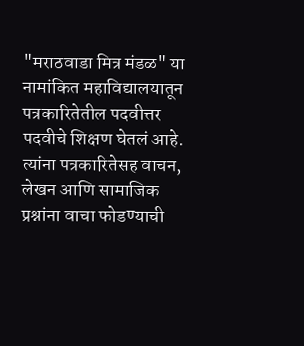"मराठवाडा मित्र मंडळ" या नामांकित महाविद्यालयातून पत्रकारितेतील पदवीत्तर पदवीचे शिक्षण घेतलं आहे. त्यांना पत्रकारितेसह वाचन, लेखन आणि सामाजिक प्रश्नांना वाचा फोडण्याची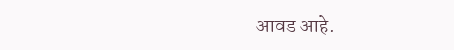आवड आहे.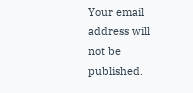Your email address will not be published.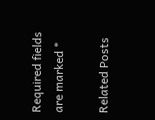Required fields are marked *

Related Posts